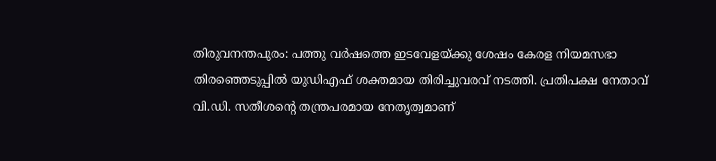തിരുവനന്തപുരം: പത്തു വർഷത്തെ ഇടവേളയ്ക്കു ശേഷം കേരള നിയമസഭാ തിരഞ്ഞെടുപ്പിൽ യുഡിഎഫ് ശക്തമായ തിരിച്ചുവരവ് നടത്തി. പ്രതിപക്ഷ നേതാവ് വി.ഡി. സതീശന്റെ തന്ത്രപരമായ നേതൃത്വമാണ്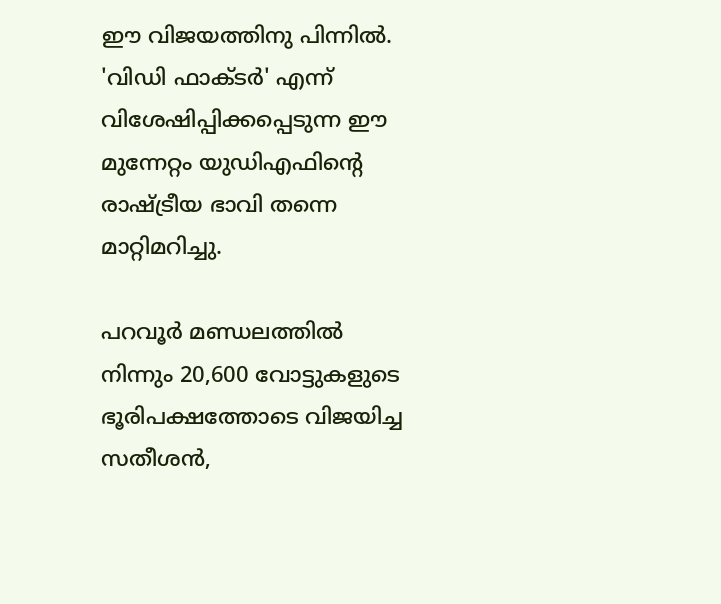ഈ വിജയത്തിനു പിന്നിൽ. 'വിഡി ഫാക്ടർ' എന്ന് വിശേഷിപ്പിക്കപ്പെടുന്ന ഈ മുന്നേറ്റം യുഡിഎഫിന്റെ രാഷ്ട്രീയ ഭാവി തന്നെ മാറ്റിമറിച്ചു.

പറവൂർ മണ്ഡലത്തിൽ നിന്നും 20,600 വോട്ടുകളുടെ ഭൂരിപക്ഷത്തോടെ വിജയിച്ച സതീശൻ,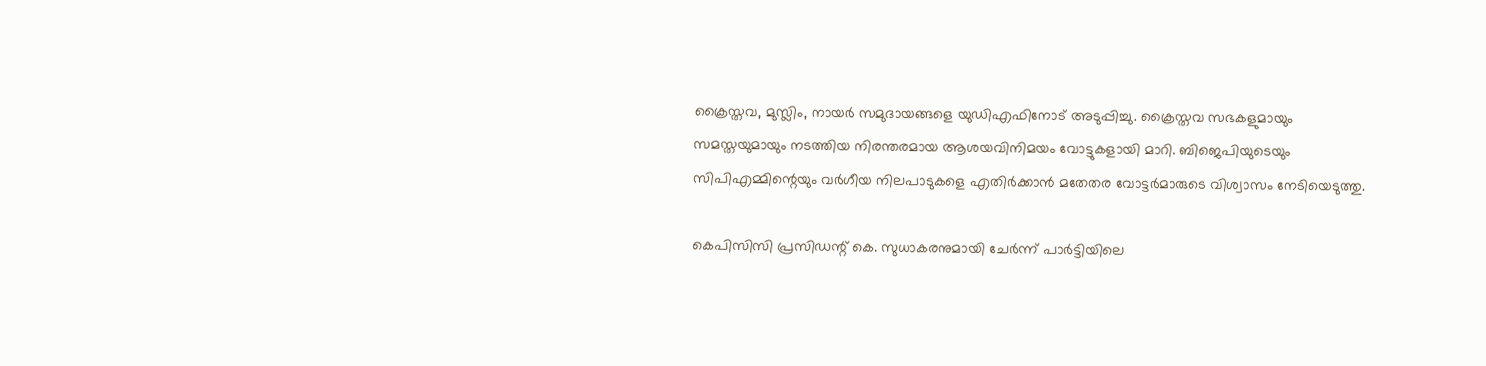ക്രൈസ്തവ, മുസ്ലിം, നായർ സമുദായങ്ങളെ യുഡിഎഫിനോട് അടുപ്പിച്ചു. ക്രൈസ്തവ സഭകളുമായും സമസ്തയുമായും നടത്തിയ നിരന്തരമായ ആശയവിനിമയം വോട്ടുകളായി മാറി. ബിജെപിയുടെയും സിപിഎമ്മിന്റെയും വര്‍ഗീയ നിലപാടുകളെ എതിര്‍ക്കാൻ മതേതര വോട്ടര്‍മാരുടെ വിശ്വാസം നേടിയെടുത്തു.

കെപിസിസി പ്രസിഡന്റ് കെ. സുധാകരനുമായി ചേർന്ന് പാർട്ടിയിലെ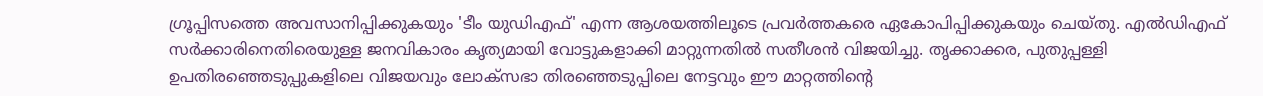ഗ്രൂപ്പിസത്തെ അവസാനിപ്പിക്കുകയും 'ടീം യുഡിഎഫ്' എന്ന ആശയത്തിലൂടെ പ്രവർത്തകരെ ഏകോപിപ്പിക്കുകയും ചെയ്തു. എല്‍ഡിഎഫ് സർക്കാരിനെതിരെയുള്ള ജനവികാരം കൃത്യമായി വോട്ടുകളാക്കി മാറ്റുന്നതിൽ സതീശൻ വിജയിച്ചു. തൃക്കാക്കര, പുതുപ്പള്ളി ഉപതിരഞ്ഞെടുപ്പുകളിലെ വിജയവും ലോക്സഭാ തിരഞ്ഞെടുപ്പിലെ നേട്ടവും ഈ മാറ്റത്തിന്റെ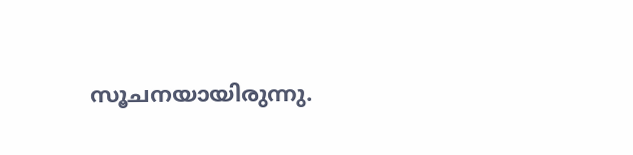സൂചനയായിരുന്നു.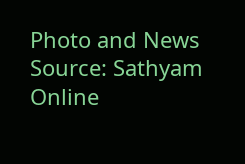Photo and News Source: Sathyam Online